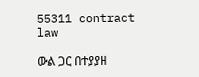55311 contract law

ውል ጋር በተያያዘ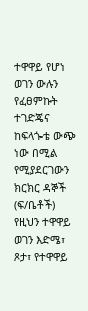ተዋዋይ የሆነ ወገን ውሉን የፈፀምኩት ተገድጄና ከፍላጐቴ ውጭ ነው በሚል የሚያደርገውን ክርክር ዳኞች (ፍ/ቤቶች) የዚህን ተዋዋይ ወገን እድሜ፣ ጾታ፣ የተዋዋይ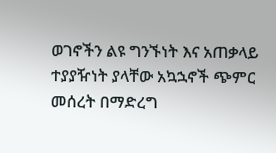ወገኖችን ልዩ ግንኙነት እና አጠቃላይ ተያያዥነት ያላቸው አኳኋኖች ጭምር መሰረት በማድረግ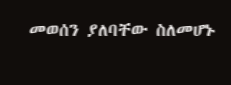መወሰን ያለባቸው ስለመሆኑ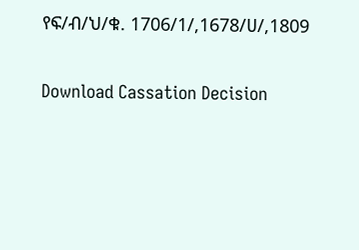የፍ/ብ/ህ/ቁ. 1706/1/,1678/ሀ/,1809

Download Cassation Decision